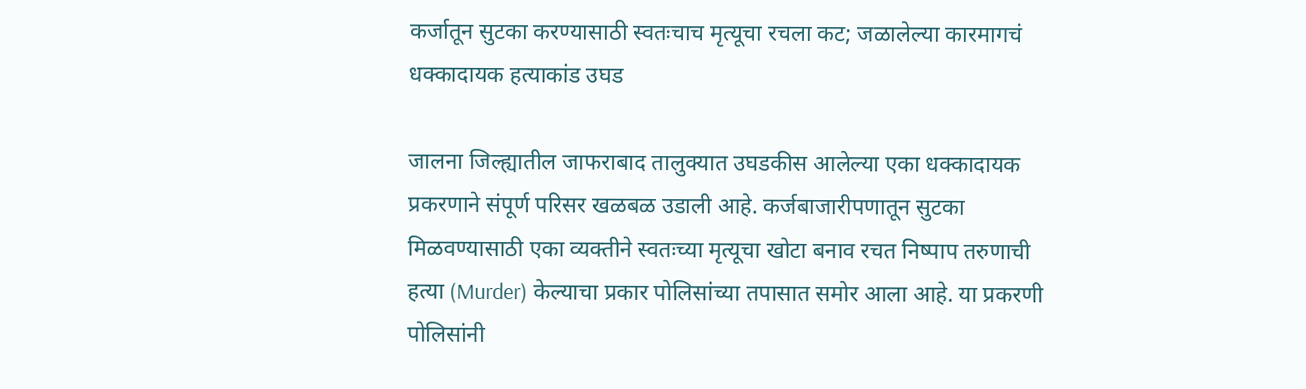कर्जातून सुटका करण्यासाठी स्वतःचाच मृत्यूचा रचला कट; जळालेल्या कारमागचं धक्कादायक हत्याकांड उघड

जालना जिल्ह्यातील जाफराबाद तालुक्यात उघडकीस आलेल्या एका धक्कादायक प्रकरणाने संपूर्ण परिसर खळबळ उडाली आहे. कर्जबाजारीपणातून सुटका मिळवण्यासाठी एका व्यक्तीने स्वतःच्या मृत्यूचा खोटा बनाव रचत निष्पाप तरुणाची हत्या (Murder) केल्याचा प्रकार पोलिसांच्या तपासात समोर आला आहे. या प्रकरणी पोलिसांनी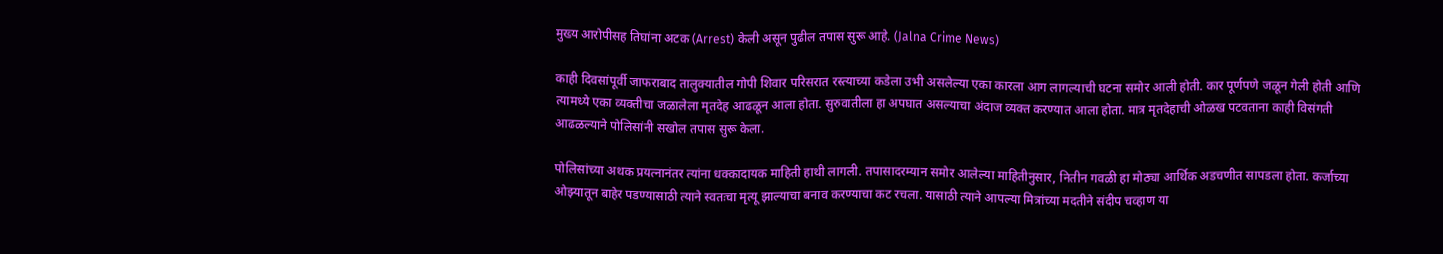मुख्य आरोपीसह तिघांना अटक (Arrest) केली असून पुढील तपास सुरू आहे. (Jalna Crime News)

काही दिवसांपूर्वी जाफराबाद तालुक्यातील गोपी शिवार परिसरात रस्त्याच्या कडेला उभी असलेल्या एका कारला आग लागल्याची घटना समोर आली होती. कार पूर्णपणे जळून गेली होती आणि त्यामध्ये एका व्यक्तीचा जळालेला मृतदेह आढळून आला होता. सुरुवातीला हा अपघात असल्याचा अंदाज व्यक्त करण्यात आला होता. मात्र मृतदेहाची ओळख पटवताना काही विसंगती आढळल्याने पोलिसांनी सखोल तपास सुरू केला.

पोलिसांच्या अथक प्रयत्नानंतर त्यांना धक्कादायक माहिती हाथी लागली. तपासादरम्यान समोर आलेल्या माहितीनुसार, नितीन गवळी हा मोठ्या आर्थिक अडचणीत सापडला होता. कर्जाच्या ओझ्यातून बाहेर पडण्यासाठी त्याने स्वतःचा मृत्यू झाल्याचा बनाव करण्याचा कट रचला. यासाठी त्याने आपल्या मित्रांच्या मदतीने संदीप चव्हाण या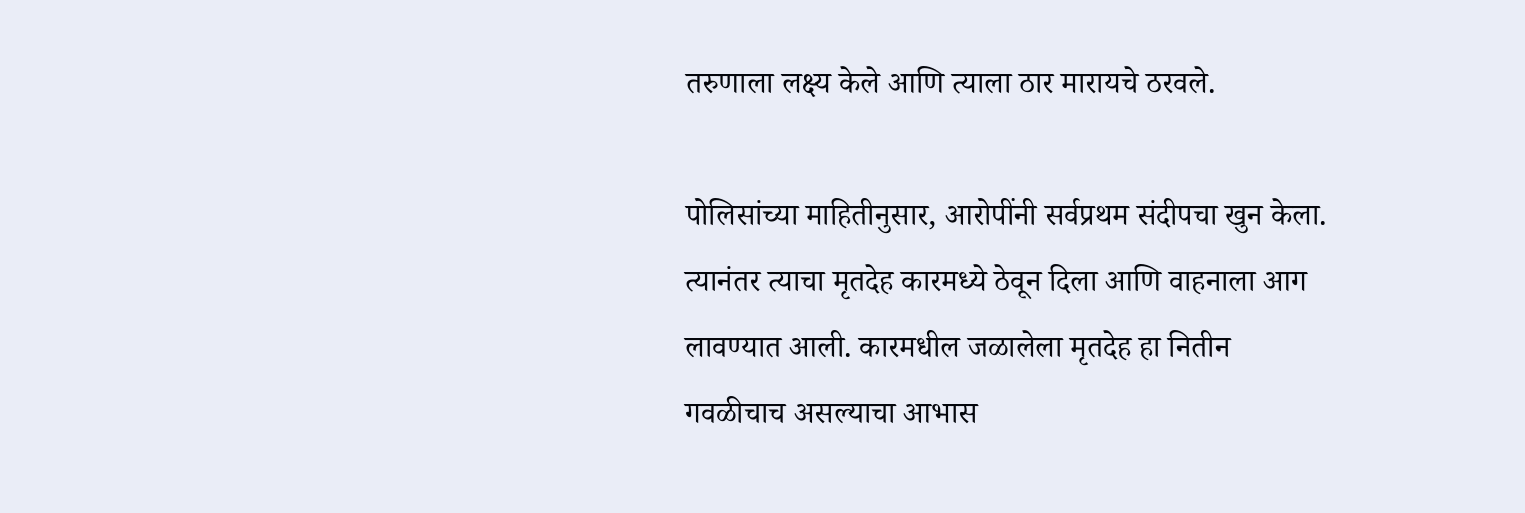तरुणाला लक्ष्य केले आणि त्याला ठार मारायचे ठरवले.

पोलिसांच्या माहितीनुसार, आरोपींनी सर्वप्रथम संदीपचा खुन केला. त्यानंतर त्याचा मृतदेह कारमध्ये ठेवून दिला आणि वाहनाला आग लावण्यात आली. कारमधील जळालेला मृतदेह हा नितीन गवळीचाच असल्याचा आभास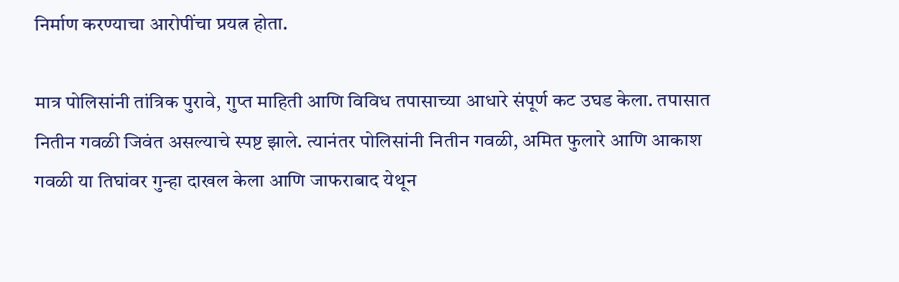निर्माण करण्याचा आरोपींचा प्रयत्न होता.

मात्र पोलिसांनी तांत्रिक पुरावे, गुप्त माहिती आणि विविध तपासाच्या आधारे संपूर्ण कट उघड केला. तपासात नितीन गवळी जिवंत असल्याचे स्पष्ट झाले. त्यानंतर पोलिसांनी नितीन गवळी, अमित फुलारे आणि आकाश गवळी या तिघांवर गुन्हा दाखल केला आणि जाफराबाद येथून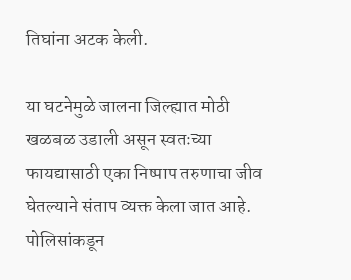तिघांना अटक केली.

या घटनेमुळे जालना जिल्ह्यात मोठी खळबळ उडाली असून स्वतःच्या फायद्यासाठी एका निष्पाप तरुणाचा जीव घेतल्याने संताप व्यक्त केला जात आहे. पोलिसांकडून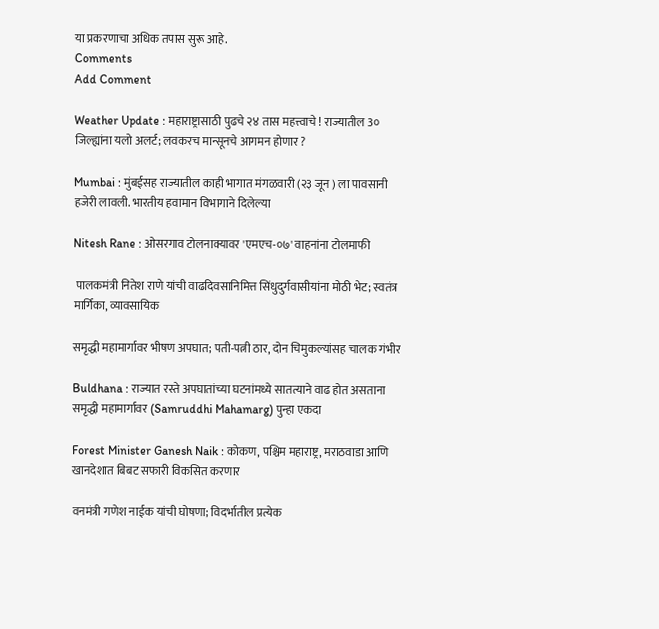या प्रकरणाचा अधिक तपास सुरू आहे.
Comments
Add Comment

Weather Update : महाराष्ट्रासाठी पुढचे २४ तास महत्त्वाचे ! राज्यातील 3० जिल्ह्यांना यलो अलर्ट; लवकरच मान्सूनचे आगमन होणार ?

Mumbai : मुंबईसह राज्यातील काही भागात मंगळवारी (२३ जून ) ला पावसानी हजेरी लावली. भारतीय हवामान विभागाने दिलेल्या

Nitesh Rane : ओसरगाव टोलनाक्यावर 'एमएच-०७' वाहनांना टोलमाफी

 पालकमंत्री नितेश राणे यांची वाढदिवसानिमित्त सिंधुदुर्गवासीयांना मोठी भेट; स्वतंत्र मार्गिका, व्यावसायिक

समृद्धी महामार्गावर भीषण अपघात; पती-पत्नी ठार, दोन चिमुकल्यांसह चालक गंभीर

Buldhana : राज्यात रस्ते अपघातांच्या घटनांमध्ये सातत्याने वाढ होत असताना समृद्धी महामार्गावर (Samruddhi Mahamarg) पुन्हा एकदा

Forest Minister Ganesh Naik : कोकण, पश्चिम महाराष्ट्र, मराठवाडा आणि खानदेशात बिबट सफारी विकसित करणार

वनमंत्री गणेश नाईक यांची घोषणा; विदर्भातील प्रत्येक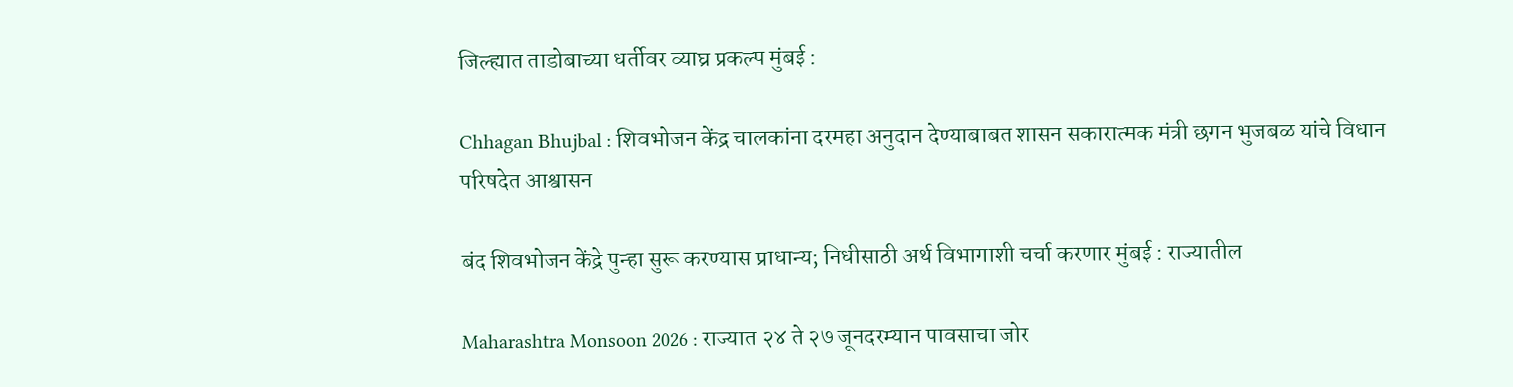जिल्ह्यात ताडोबाच्या धर्तीवर व्याघ्र प्रकल्प मुंबई :

Chhagan Bhujbal : शिवभोजन केंद्र चालकांना दरमहा अनुदान देण्याबाबत शासन सकारात्मक मंत्री छगन भुजबळ यांचे विधान परिषदेत आश्वासन

बंद शिवभोजन केंद्रे पुन्हा सुरू करण्यास प्राधान्य; निधीसाठी अर्थ विभागाशी चर्चा करणार मुंबई : राज्यातील

Maharashtra Monsoon 2026 : राज्यात २४ ते २७ जूनदरम्यान पावसाचा जोर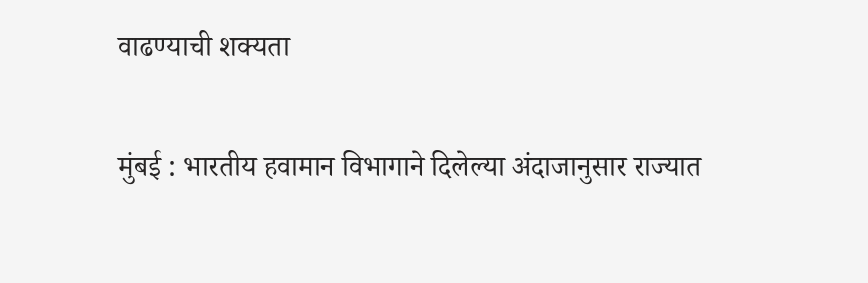वाढण्याची शक्यता

मुंबई : भारतीय हवामान विभागाने दिलेल्या अंदाजानुसार राज्यात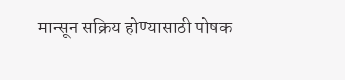मान्सून सक्रिय होण्यासाठी पोषक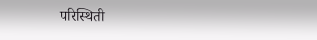परिस्थिती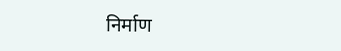निर्माण